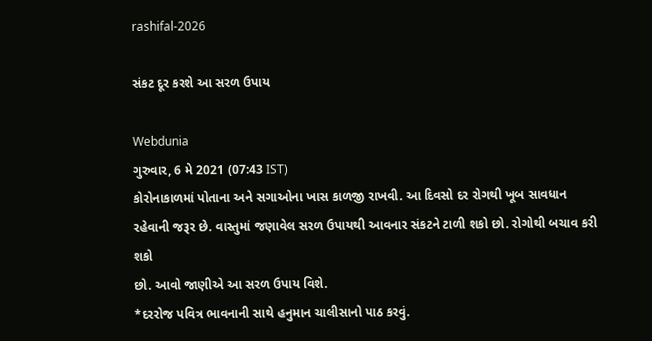rashifal-2026

સંકટ દૂર કરશે આ સરળ ઉપાય

Webdunia
ગુરુવાર, 6 મે 2021 (07:43 IST)
કોરોનાકાળમાં પોતાના અને સગાઓના ખાસ કાળજી રાખવી. આ દિવસો દર રોગથી ખૂબ સાવધાન રહેવાની જરૂર છે. વાસ્તુમાં જણાવેલ સરળ ઉપાયથી આવનાર સંકટને ટાળી શકો છો. રોગોથી બચાવ કરી શકો
છો. આવો જાણીએ આ સરળ ઉપાય વિશે.
*દરરોજ પવિત્ર ભાવનાની સાથે હનુમાન ચાલીસાનો પાઠ કરવું.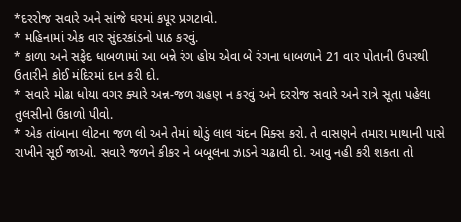*દરરોજ સવારે અને સાંજે ઘરમાં કપૂર પ્રગટાવો.
* મહિનામાં એક વાર સુંદરકાંડનો પાઠ કરવું.
* કાળા અને સફેદ ધાબળામાં આ બન્ને રંગ હોય એવા બે રંગના ધાબળાને 21 વાર પોતાની ઉપરથી ઉતારીને કોઈ મંદિરમાં દાન કરી દો.
* સવારે મોઢા ધોયા વગર ક્યારે અન્ન-જળ ગ્રહણ ન કરવું અને દરરોજ સવારે અને રાત્રે સૂતા પહેલા તુલસીનો ઉકાળો પીવો.
* એક તાંબાના લોટના જળ લો અને તેમાં થોડું લાલ ચંદન મિક્સ કરો. તે વાસણને તમારા માથાની પાસે રાખીને સૂઈ જાઓ. સવારે જળને કીકર ને બબૂલના ઝાડને ચઢાવી દો. આવુ નહી કરી શકતા તો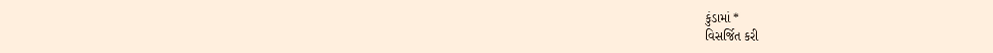કુંડામાં *
વિસર્જિત કરી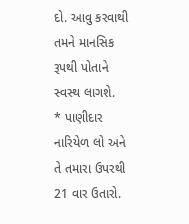દો. આવુ કરવાથી તમને માનસિક રૂપથી પોતાને સ્વસ્થ લાગશે.
* પાણીદાર નારિયેળ લો અને તે તમારા ઉપરથી 21 વાર ઉતારો.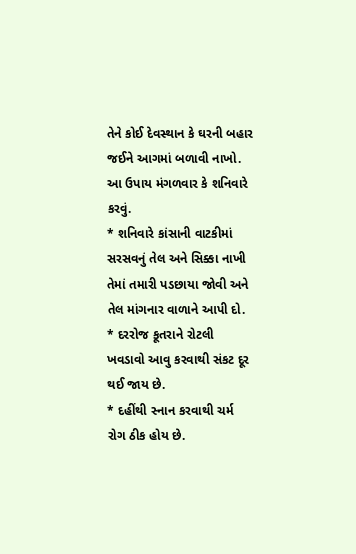તેને કોઈ દેવસ્થાન કે ઘરની બહાર જઈને આગમાં બળાવી નાખો. આ ઉપાય મંગળવાર કે શનિવારે કરવું.
* શનિવારે કાંસાની વાટકીમાં સરસવનું તેલ અને સિક્કા નાખી તેમાં તમારી પડછાયા જોવી અને તેલ માંગનાર વાળાને આપી દો.
* દરરોજ કૂતરાને રોટલી ખવડાવો આવુ કરવાથી સંકટ દૂર થઈ જાય છે.
* દહીંથી સ્નાન કરવાથી ચર્મ રોગ ઠીક હોય છે.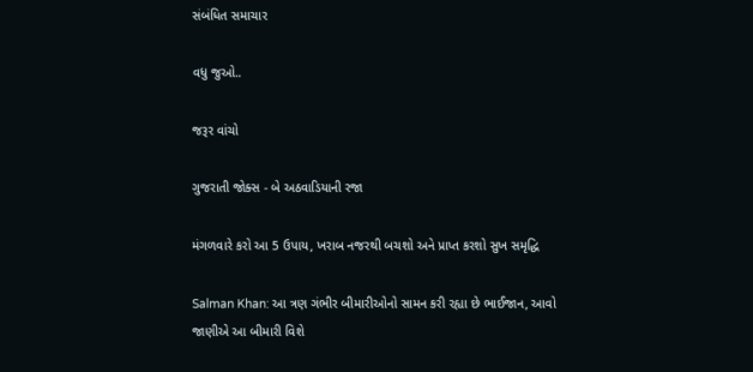સંબંધિત સમાચાર

વધુ જુઓ..

જરૂર વાંચો

ગુજરાતી જોક્સ - બે અઠવાડિયાની રજા

મંગળવારે કરો આ 5 ઉપાય, ખરાબ નજરથી બચશો અને પ્રાપ્ત કરશો સુખ સમૃદ્ધિ

Salman Khan: આ ત્રણ ગંભીર બીમારીઓનો સામન કરી રહ્યા છે ભાઈજાન, આવો જાણીએ આ બીમારી વિશે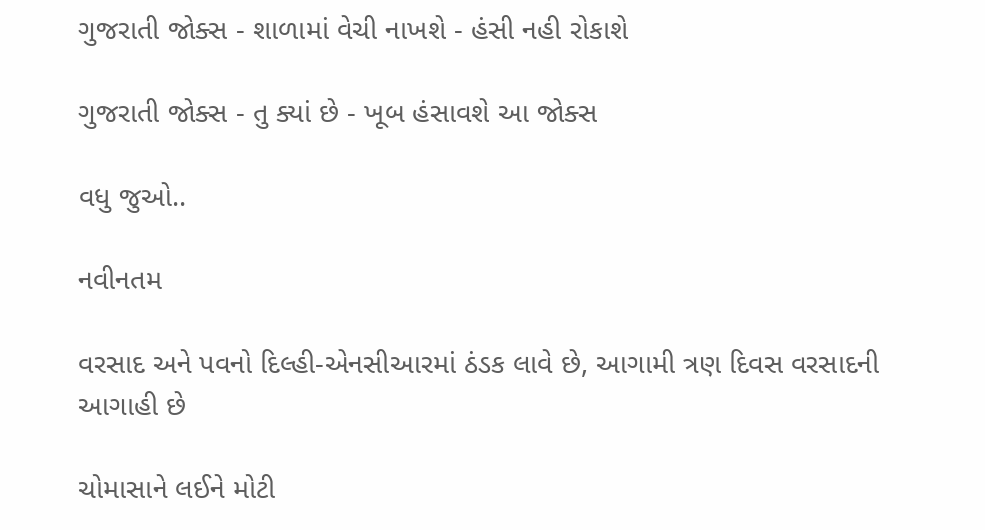ગુજરાતી જોક્સ - શાળામાં વેચી નાખશે - હંસી નહી રોકાશે

ગુજરાતી જોક્સ - તુ ક્યાં છે - ખૂબ હંસાવશે આ જોક્સ

વધુ જુઓ..

નવીનતમ

વરસાદ અને પવનો દિલ્હી-એનસીઆરમાં ઠંડક લાવે છે, આગામી ત્રણ દિવસ વરસાદની આગાહી છે

ચોમાસાને લઈને મોટી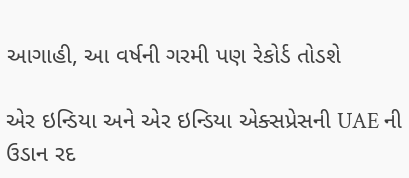આગાહી, આ વર્ષની ગરમી પણ રેકોર્ડ તોડશે

એર ઇન્ડિયા અને એર ઇન્ડિયા એક્સપ્રેસની UAE ની ઉડાન રદ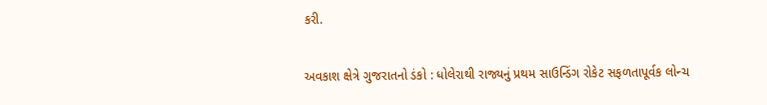કરી.

અવકાશ ક્ષેત્રે ગુજરાતનો ડંકો : ધોલેરાથી રાજ્યનું પ્રથમ સાઉન્ડિંગ રોકેટ સફળતાપૂર્વક લોન્ચ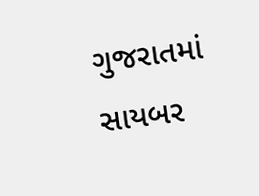ગુજરાતમાં સાયબર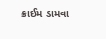ક્રાઈમ ડામવા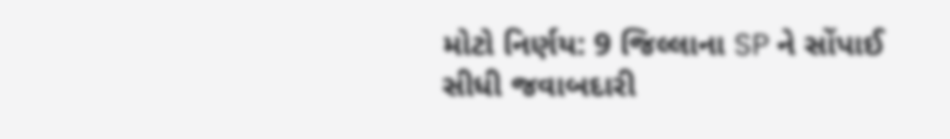મોટો નિર્ણય: 9 જિલ્લાના SP ને સોંપાઈ સીધી જવાબદારી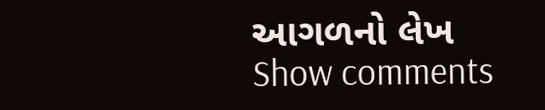આગળનો લેખ
Show comments